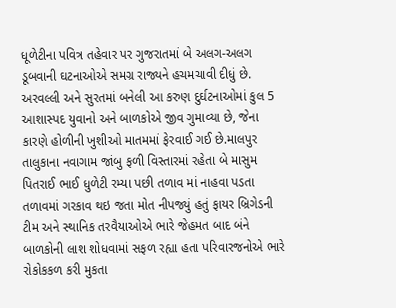ધૂળેટીના પવિત્ર તહેવાર પર ગુજરાતમાં બે અલગ-અલગ ડૂબવાની ઘટનાઓએ સમગ્ર રાજ્યને હચમચાવી દીધું છે. અરવલ્લી અને સુરતમાં બનેલી આ કરુણ દુર્ઘટનાઓમાં કુલ 5 આશાસ્પદ યુવાનો અને બાળકોએ જીવ ગુમાવ્યા છે, જેના કારણે હોળીની ખુશીઓ માતમમાં ફેરવાઈ ગઈ છે.માલપુર તાલુકાના નવાગામ જાંબુ ફળી વિસ્તારમાં રહેતા બે માસુમ પિતરાઈ ભાઈ ધુળેટી રમ્યા પછી તળાવ માં નાહવા પડતા તળાવમાં ગરકાવ થઇ જતા મોત નીપજ્યું હતું ફાયર બ્રિગેડની ટીમ અને સ્થાનિક તરવૈયાઓએ ભારે જેહમત બાદ બંને બાળકોની લાશ શોધવામાં સફળ રહ્યા હતા પરિવારજનોએ ભારે રોકોકકળ કરી મુકતા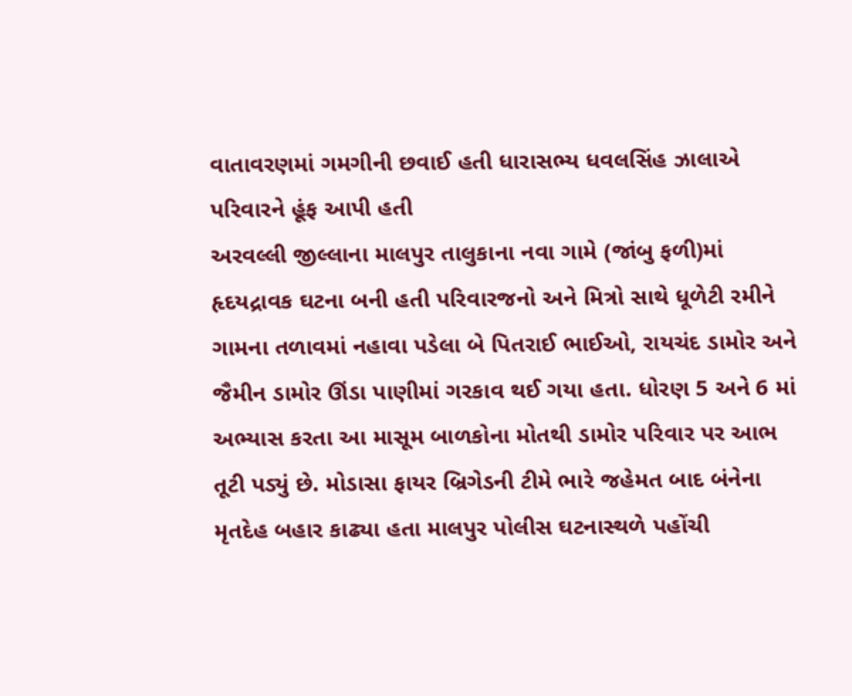વાતાવરણમાં ગમગીની છવાઈ હતી ધારાસભ્ય ધવલસિંહ ઝાલાએ પરિવારને હૂંફ આપી હતી
અરવલ્લી જીલ્લાના માલપુર તાલુકાના નવા ગામે (જાંબુ ફળી)માં હૃદયદ્રાવક ઘટના બની હતી પરિવારજનો અને મિત્રો સાથે ધૂળેટી રમીને ગામના તળાવમાં નહાવા પડેલા બે પિતરાઈ ભાઈઓ, રાયચંદ ડામોર અને જૈમીન ડામોર ઊંડા પાણીમાં ગરકાવ થઈ ગયા હતા. ધોરણ 5 અને 6 માં અભ્યાસ કરતા આ માસૂમ બાળકોના મોતથી ડામોર પરિવાર પર આભ તૂટી પડ્યું છે. મોડાસા ફાયર બ્રિગેડની ટીમે ભારે જહેમત બાદ બંનેના મૃતદેહ બહાર કાઢ્યા હતા માલપુર પોલીસ ઘટનાસ્થળે પહોંચી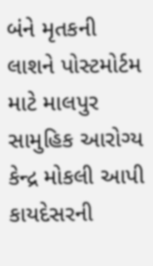બંને મૃતકની લાશને પોસ્ટમોર્ટમ માટે માલપુર સામુહિક આરોગ્ય કેન્દ્ર મોકલી આપી કાયદેસરની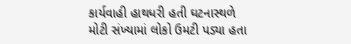કાર્યવાહી હાથધરી હતી ઘટનાસ્થળે મોટી સંખ્યામાં લોકો ઉમટી પડ્યા હતા